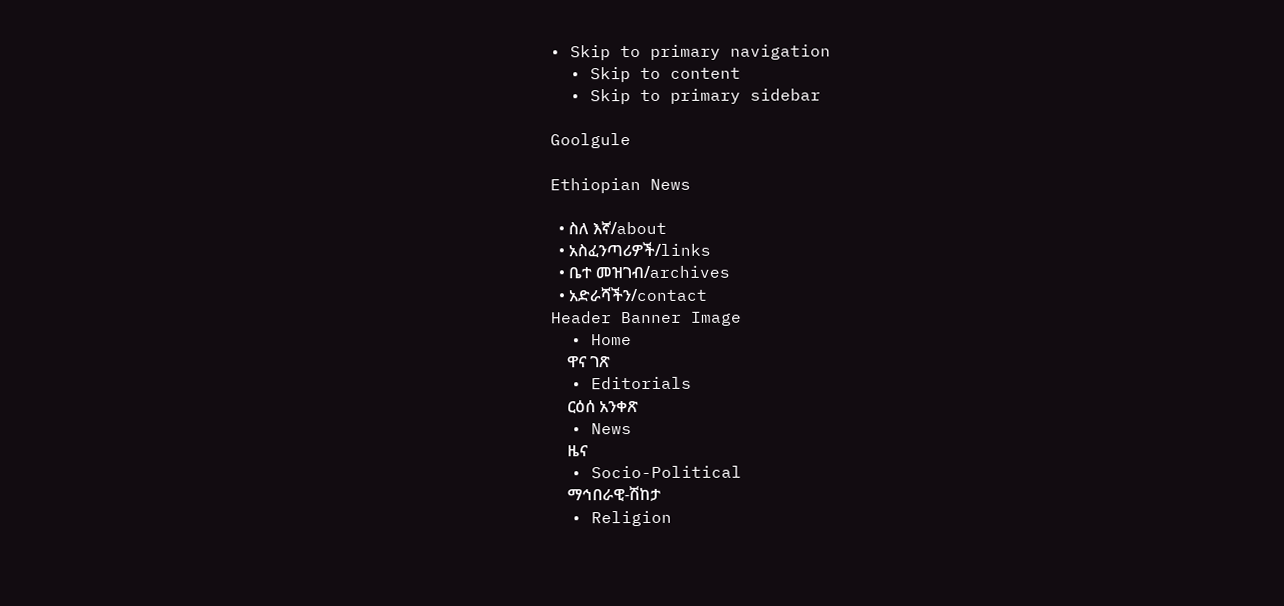• Skip to primary navigation
  • Skip to content
  • Skip to primary sidebar

Goolgule

Ethiopian News

  • ስለ እኛ/about
  • አስፈንጣሪዎች/links
  • ቤተ መዝገብ/archives
  • አድራሻችን/contact
Header Banner Image
  • Home
    ዋና ገጽ
  • Editorials
    ርዕሰ አንቀጽ
  • News
    ዜና
  • Socio-Political
    ማኅበራዊ-ሽከታ
  • Religion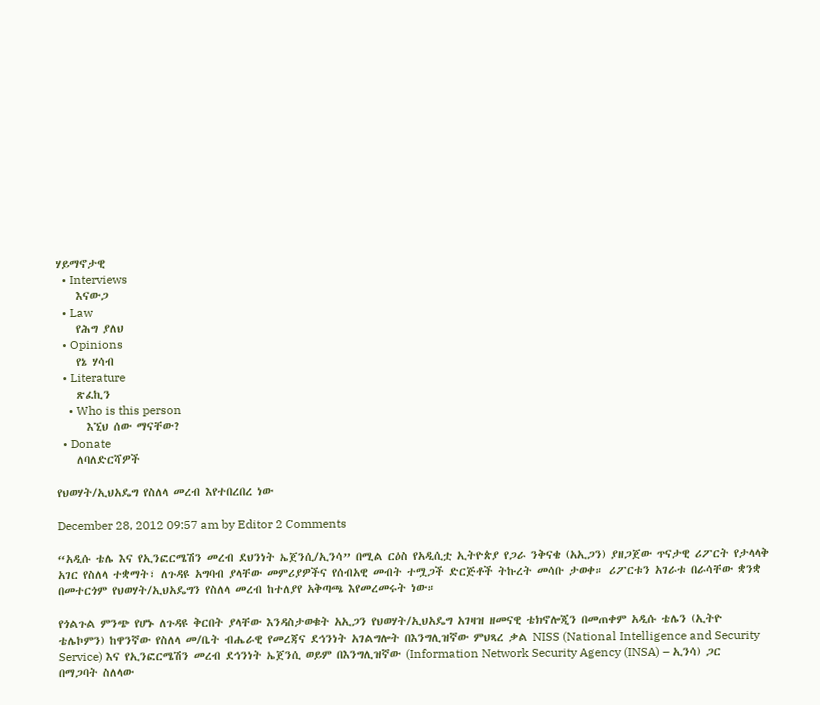ሃይማኖታዊ
  • Interviews
    እናውጋ
  • Law
    የሕግ ያለህ
  • Opinions
    የኔ ሃሳብ
  • Literature
    ጽፈኪን
    • Who is this person
      እኚህ ሰው ማናቸው?
  • Donate
    ለባለድርሻዎች

የህወሃት/ኢህአዴግ የስለላ መረብ እየተበረበረ ነው

December 28, 2012 09:57 am by Editor 2 Comments

“አዲሱ ቴሌ እና የኢንፎርሜሽን መረብ ደህንነት ኤጀንሲ/ኢንሳ” በሚል ርዕስ የአዲሲቷ ኢትዮጵያ የጋራ ንቅናቄ (አኢጋን) ያዘጋጀው ጥናታዊ ሪፖርት የታላላቅ አገር የስለላ ተቋማት፣ ለጉዳዩ አግባብ ያላቸው መምሪያዎችና የሰብአዊ መብት ተሟጋች ድርጅቶች ትኩረት መሳቡ ታወቀ። ሪፖርቱን አገራቱ በራሳቸው ቋንቋ በመተርጎም የህወሃት/ኢህአዴግን የስለላ መረብ ከተለያየ አቅጣጫ እየመረመሩት ነው።

የጎልጉል ምንጭ የሆኑ ለጉዳዩ ቅርበት ያላቸው እንዳስታወቁት አኢጋን የህወሃት/ኢህአዴግ አገዛዝ ዘመናዊ ቴክኖሎጂን በመጠቀም አዲሱ ቴሌን (ኢትዮ ቴሌኮምን) ከዋንኛው የስለላ መ/ቤት ብሔራዊ የመረጃና ደኅንነት አገልግሎት በእንግሊዝኛው ምህጻረ ቃል NISS (National Intelligence and Security Service) እና የኢንፎርሜሽን መረብ ደኅንነት ኤጀንሲ ወይም በእንግሊዝኛው (Information Network Security Agency (INSA) – ኢንሳ) ጋር በማጋባት ስለላው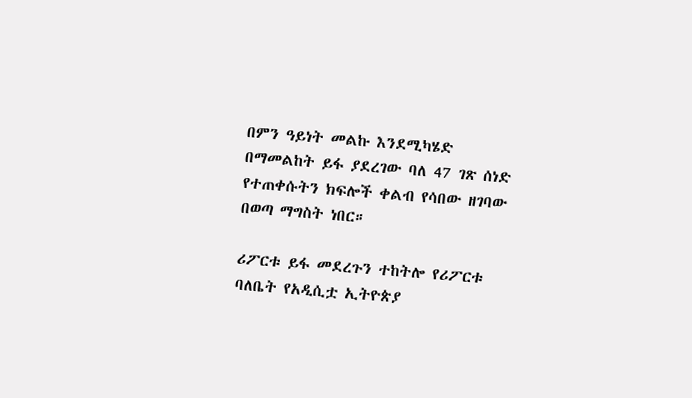በምን ዓይነት መልኩ እንደሚካሄድ በማመልከት ይፋ ያደረገው ባለ 47 ገጽ ሰነድ የተጠቀሱትን ክፍሎች ቀልብ የሳበው ዘገባው በወጣ ማግስት ነበር።

ሪፖርቱ ይፋ መደረጉን ተከትሎ የሪፖርቱ ባለቤት የአዲሲቷ ኢትዮጵያ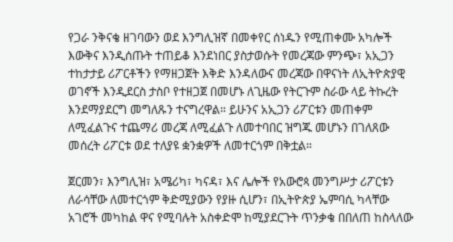የጋራ ንቅናቄ ዘገባውን ወደ እንግሊዝኛ በመቀየር ሰነዱን የሚጠቀሙ አካሎች እውቅና እንዲሰጡት ተጠይቆ እንደነበር ያስታወሱት የመረጃው ምንጭ፣ አኢጋን ተከታታይ ሪፖርቶችን የማዘጋጀት እቅድ እንዳለውና መረጃው በዋናነት ለኢትዮጵያዊ ወገኖች እንዲደርስ ታስቦ የተዘጋጀ በመሆኑ ለጊዜው የትርጉም ስራው ላይ ትኩረት እንደማያደርግ መግለጹን ተናግረዋል። ይሁንና አኢጋን ሪፖርቱን መጠቀም ለሚፈልጉና ተጨማሪ መረጃ ለሚፈልጉ ለመተባበር ዝግጁ መሆኑን በገለጸው መሰረት ሪፖርቱ ወደ ተለያዩ ቋንቋዎች ለመተርጎም በቅቷል።

ጀርመን፣ እንግሊዝ፣ አሜሪካ፣ ካናዳ፣ እና ሌሎች የአውሮጳ መንግሥታ ሪፖርቱን ለራሳቸው ለመተርጎም ቅድሚያውን የያዙ ሲሆን፣ በኢትዮጵያ ኤምባሲ ካላቸው አገሮች መካከል ዋና የሚባሉት አስቀድሞ ከሚያደርጉት ጥንቃቄ በበለጠ ከስላለው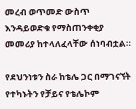መረብ ወጥመድ ውስጥ እንዳይወድቁ የማስጠንቀቂያ መመሪያ ከተላለፈላቸው ሰነባብቷል።

የደህንነቱን ስራ ከቴሌ ጋር በማገናኘት የተካኑትን የቻይና የቴሌኮም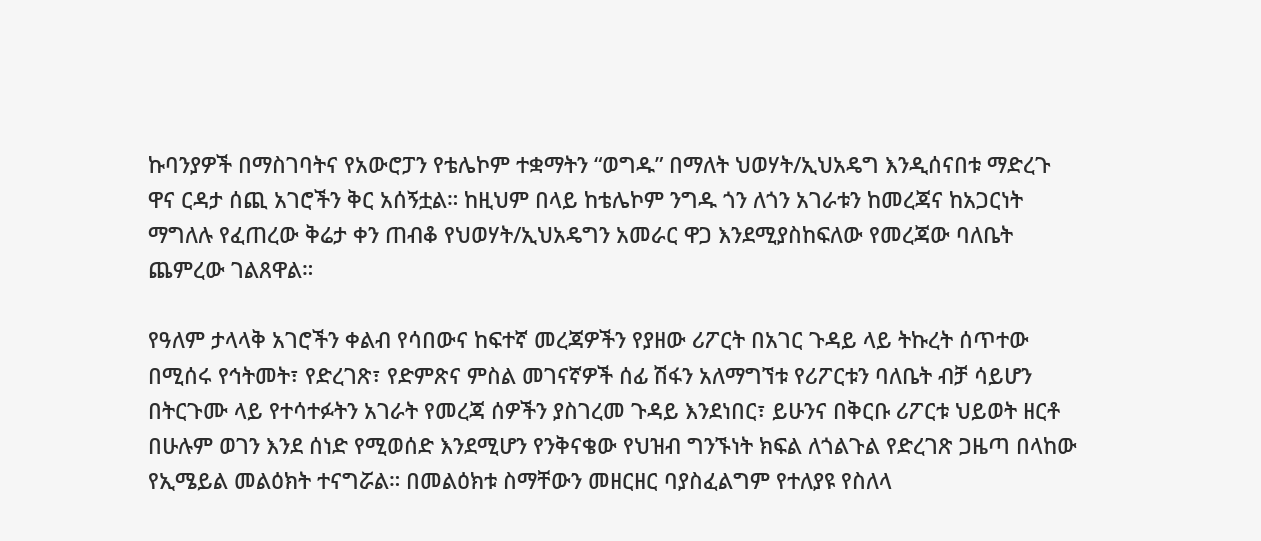ኩባንያዎች በማስገባትና የአውሮፓን የቴሌኮም ተቋማትን “ወግዱ” በማለት ህወሃት/ኢህአዴግ እንዲሰናበቱ ማድረጉ ዋና ርዳታ ሰጪ አገሮችን ቅር አሰኝቷል። ከዚህም በላይ ከቴሌኮም ንግዱ ጎን ለጎን አገራቱን ከመረጃና ከአጋርነት ማግለሉ የፈጠረው ቅሬታ ቀን ጠብቆ የህወሃት/ኢህአዴግን አመራር ዋጋ እንደሚያስከፍለው የመረጃው ባለቤት ጨምረው ገልጸዋል።

የዓለም ታላላቅ አገሮችን ቀልብ የሳበውና ከፍተኛ መረጃዎችን የያዘው ሪፖርት በአገር ጉዳይ ላይ ትኩረት ሰጥተው በሚሰሩ የኅትመት፣ የድረገጽ፣ የድምጽና ምስል መገናኛዎች ሰፊ ሽፋን አለማግኘቱ የሪፖርቱን ባለቤት ብቻ ሳይሆን በትርጉሙ ላይ የተሳተፉትን አገራት የመረጃ ሰዎችን ያስገረመ ጉዳይ እንደነበር፣ ይሁንና በቅርቡ ሪፖርቱ ህይወት ዘርቶ በሁሉም ወገን እንደ ሰነድ የሚወሰድ እንደሚሆን የንቅናቄው የህዝብ ግንኙነት ክፍል ለጎልጉል የድረገጽ ጋዜጣ በላከው የኢሜይል መልዕክት ተናግሯል። በመልዕክቱ ስማቸውን መዘርዘር ባያስፈልግም የተለያዩ የስለላ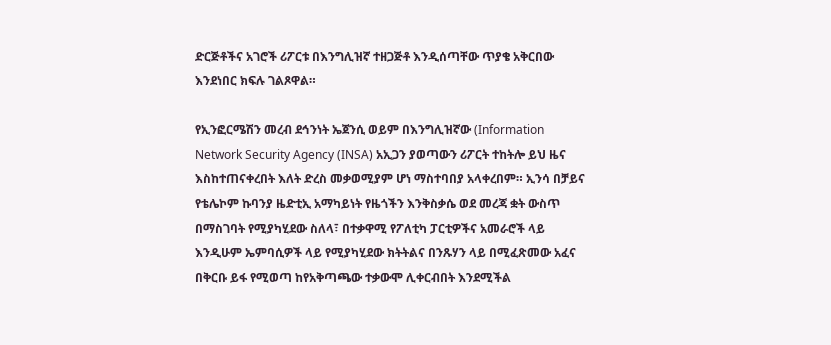ድርጅቶችና አገሮች ሪፖርቱ በእንግሊዝኛ ተዘጋጅቶ እንዲሰጣቸው ጥያቄ አቅርበው እንደነበር ክፍሉ ገልጾዋል።

የኢንፎርሜሽን መረብ ደኅንነት ኤጀንሲ ወይም በእንግሊዝኛው (Information Network Security Agency (INSA) አኢጋን ያወጣውን ሪፖርት ተከትሎ ይህ ዜና እስከተጠናቀረበት እለት ድረስ መቃወሚያም ሆነ ማስተባበያ አላቀረበም። ኢንሳ በቻይና የቴሌኮም ኩባንያ ዜድቲኢ አማካይነት የዜጎችን እንቅስቃሴ ወደ መረጃ ቋት ውስጥ በማስገባት የሚያካሂደው ስለላ፣ በተቃዋሚ የፖለቲካ ፓርቲዎችና አመራሮች ላይ እንዲሁም ኤምባሲዎች ላይ የሚያካሂደው ክትትልና በንጹሃን ላይ በሚፈጽመው አፈና በቅርቡ ይፋ የሚወጣ ከየአቅጣጫው ተቃውሞ ሊቀርብበት እንደሚችል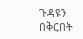ጉዳዩን በቅርበት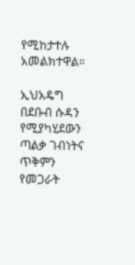የሚከታተሉ አመልክተዋል።

ኢህአዴግ በደቡብ ሱዳን የሚያካሂደውን ጣልቃ ገብነትና ጥቅምን የመጋራት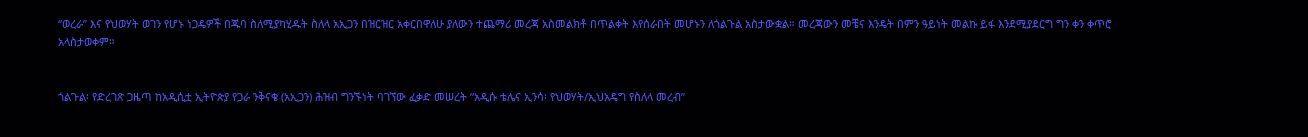“ወረራ” እና የህወሃት ወገን የሆኑ ነጋዴዎች በጁባ ስለሚያካሂዱት ስለላ አኢጋን በዝርዝር አቀርበዋለሁ ያለውን ተጨማሪ መረጃ አስመልክቶ በጥልቀት እየሰራበት መሆኑን ለጎልጉል አስታውቋል። መረጃውን መቼና እንዴት በምን ዓይነት መልኩ ይፋ እንደሚያደርግ ግን ቀን ቀጥሮ አላስታወቀም።


ጎልጉል፡ የድረገጽ ጋዜጣ ከአዲሲቷ ኢትዮጵያ የጋራ ንቅናቄ (አኢጋን) ሕዝብ ግንኙነት ባገኘው ፈቃድ መሠረት “አዲሱ ቴሌና ኢንሳ፡ የህወሃት/ኢህአዴግ የስለላ መረብ”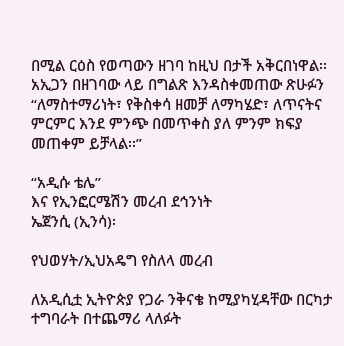በሚል ርዕስ የወጣውን ዘገባ ከዚህ በታች አቅርበነዋል፡፡ አኢጋን በዘገባው ላይ በግልጽ እንዳስቀመጠው ጽሁፉን “ለማስተማሪነት፣ የቅስቀሳ ዘመቻ ለማካሄድ፣ ለጥናትና ምርምር እንደ ምንጭ በመጥቀስ ያለ ምንም ክፍያ መጠቀም ይቻላል፡፡”

“አዲሱ ቴሌ”
እና የኢንፎርሜሽን መረብ ደኅንነት
ኤጀንሲ (ኢንሳ)፡

የህወሃት/ኢህአዴግ የስለላ መረብ

ለአዲሲቷ ኢትዮጵያ የጋራ ንቅናቄ ከሚያካሂዳቸው በርካታ ተግባራት በተጨማሪ ላለፉት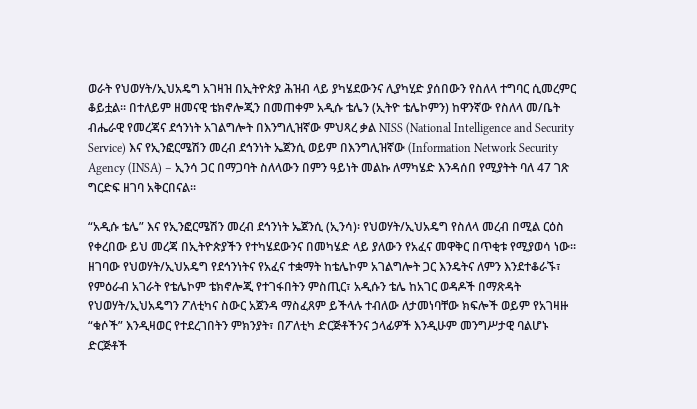ወራት የህወሃት/ኢህአዴግ አገዛዝ በኢትዮጵያ ሕዝብ ላይ ያካሄደውንና ሊያካሂድ ያሰበውን የስለላ ተግባር ሲመረምር ቆይቷል፡፡ በተለይም ዘመናዊ ቴክኖሎጂን በመጠቀም አዲሱ ቴሌን (ኢትዮ ቴሌኮምን) ከዋንኛው የስለላ መ/ቤት ብሔራዊ የመረጃና ደኅንነት አገልግሎት በእንግሊዝኛው ምህጻረ ቃል NISS (National Intelligence and Security Service) እና የኢንፎርሜሽን መረብ ደኅንነት ኤጀንሲ ወይም በእንግሊዝኛው (Information Network Security Agency (INSA) – ኢንሳ ጋር በማጋባት ስለላውን በምን ዓይነት መልኩ ለማካሄድ እንዳሰበ የሚያትት ባለ 47 ገጽ ግርድፍ ዘገባ አቅርበናል፡፡

“አዲሱ ቴሌ” እና የኢንፎርሜሽን መረብ ደኅንነት ኤጀንሲ (ኢንሳ)፡ የህወሃት/ኢህአዴግ የስለላ መረብ በሚል ርዕስ የቀረበው ይህ መረጃ በኢትዮጵያችን የተካሄደውንና በመካሄድ ላይ ያለውን የአፈና መዋቅር በጥቂቱ የሚያወሳ ነው። ዘገባው የህወሃት/ኢህአዴግ የደኅንነትና የአፈና ተቋማት ከቴሌኮም አገልግሎት ጋር እንዴትና ለምን እንደተቆራኙ፣ የምዕራብ አገራት የቴሌኮም ቴክኖሎጂ የተገፋበትን ምስጢር፣ አዲሱን ቴሌ ከአገር ወዳዶች በማጽዳት የህወሃት/ኢህአዴግን ፖለቲካና ስውር አጀንዳ ማስፈጸም ይችላሉ ተብለው ለታመነባቸው ክፍሎች ወይም የአገዛዙ “ቁሶች” እንዲዛወር የተደረገበትን ምክንያት፣ በፖለቲካ ድርጅቶችንና ኃላፊዎች እንዲሁም መንግሥታዊ ባልሆኑ ድርጅቶች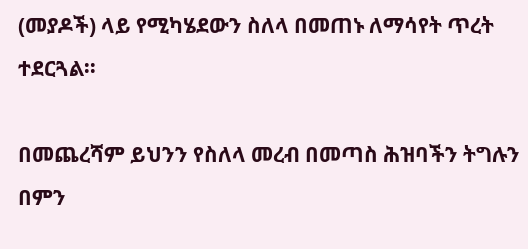(መያዶች) ላይ የሚካሄደውን ስለላ በመጠኑ ለማሳየት ጥረት ተደርጓል፡፡

በመጨረሻም ይህንን የስለላ መረብ በመጣስ ሕዝባችን ትግሉን በምን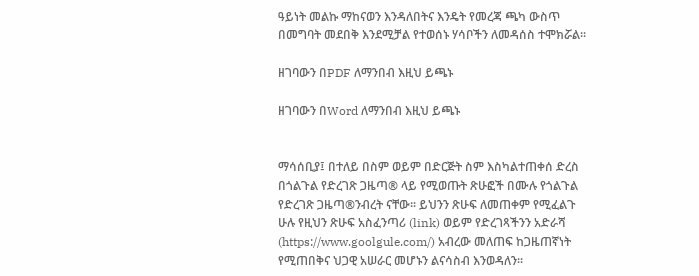ዓይነት መልኩ ማከናወን እንዳለበትና እንዴት የመረጃ ጫካ ውስጥ በመግባት መደበቅ እንደሚቻል የተወሰኑ ሃሳቦችን ለመዳሰስ ተሞክሯል፡፡

ዘገባውን በPDF ለማንበብ እዚህ ይጫኑ

ዘገባውን በWord ለማንበብ እዚህ ይጫኑ


ማሳሰቢያ፤ በተለይ በስም ወይም በድርጅት ስም እስካልተጠቀሰ ድረስ በጎልጉል የድረገጽ ጋዜጣ® ላይ የሚወጡት ጽሁፎች በሙሉ የጎልጉል የድረገጽ ጋዜጣ®ንብረት ናቸው፡፡ ይህንን ጽሁፍ ለመጠቀም የሚፈልጉ ሁሉ የዚህን ጽሁፍ አስፈንጣሪ (link) ወይም የድረገጻችንን አድራሻ (https://www.goolgule.com/) አብረው መለጠፍ ከጋዜጠኛነት የሚጠበቅና ህጋዊ አሠራር መሆኑን ልናሳስብ እንወዳለን፡፡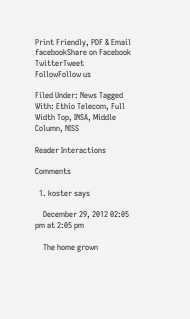Print Friendly, PDF & Email
facebookShare on Facebook
TwitterTweet
FollowFollow us

Filed Under: News Tagged With: Ethio Telecom, Full Width Top, INSA, Middle Column, NISS

Reader Interactions

Comments

  1. koster says

    December 29, 2012 02:05 pm at 2:05 pm

    The home grown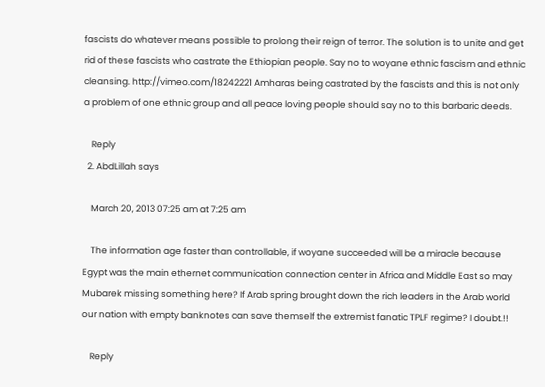fascists do whatever means possible to prolong their reign of terror. The solution is to unite and get rid of these fascists who castrate the Ethiopian people. Say no to woyane ethnic fascism and ethnic cleansing. http://vimeo.com/18242221 Amharas being castrated by the fascists and this is not only a problem of one ethnic group and all peace loving people should say no to this barbaric deeds.

    Reply
  2. AbdLillah says

    March 20, 2013 07:25 am at 7:25 am

    The information age faster than controllable, if woyane succeeded will be a miracle because Egypt was the main ethernet communication connection center in Africa and Middle East so may Mubarek missing something here? If Arab spring brought down the rich leaders in the Arab world our nation with empty banknotes can save themself the extremist fanatic TPLF regime? I doubt.!!

    Reply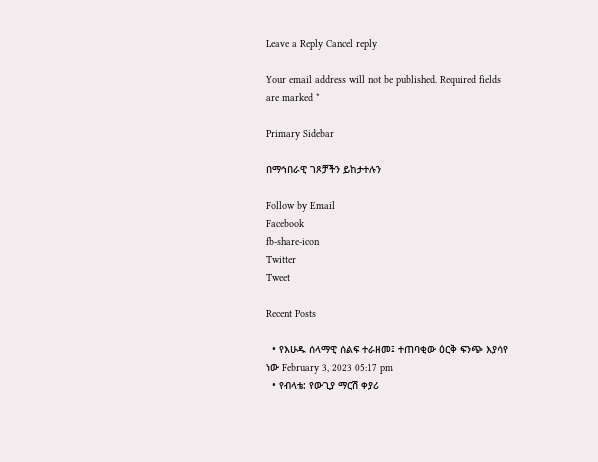Leave a Reply Cancel reply

Your email address will not be published. Required fields are marked *

Primary Sidebar

በማኅበራዊ ገጾቻችን ይከታተሉን

Follow by Email
Facebook
fb-share-icon
Twitter
Tweet

Recent Posts

  • የእሁዱ ሰላማዊ ሰልፍ ተራዘመ፤ ተጠባቂው ዕርቅ ፍንጭ እያሳየ ነው February 3, 2023 05:17 pm
  • የብላቴ: የውጊያ ማርሽ ቀያሪ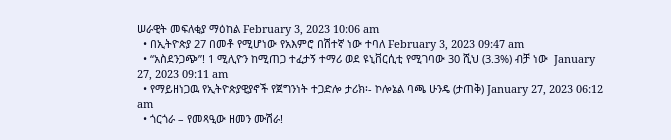ሠራዊት መፍለቂያ ማዕከል February 3, 2023 10:06 am
  • በኢትዮጵያ 27 በመቶ የሚሆነው የአእምሮ በሽተኛ ነው ተባለ February 3, 2023 09:47 am
  • “አስደንጋጭ”! 1 ሚሊዮን ከሚጠጋ ተፈታኝ ተማሪ ወደ ዩኒቨርሲቲ የሚገባው 30 ሺህ (3.3%) ብቻ ነው  January 27, 2023 09:11 am
  • የማይዘነጋዉ የኢትዮጵያዊያኖች የጀግንነት ተጋድሎ ታሪክ፡- ኮሎኔል ባጫ ሁንዴ (ታጠቅ) January 27, 2023 06:12 am
  • ጎርጎራ – የመጻዒው ዘመን ሙሽራ!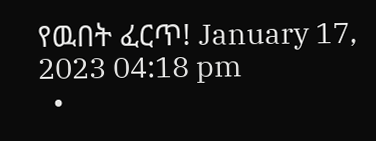የዉበት ፈርጥ! January 17, 2023 04:18 pm
  •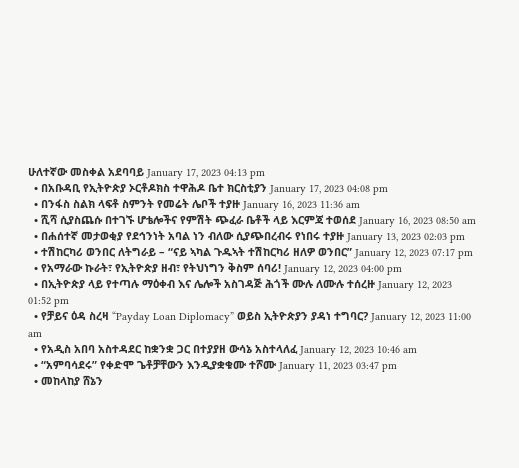ሁለተኛው መስቀል አደባባይ January 17, 2023 04:13 pm
  • በአቡዳቢ የኢትዮጵያ ኦርቶዶክስ ተዋሕዶ ቤተ ክርስቲያን January 17, 2023 04:08 pm
  • በንፋስ ስልክ ላፍቶ ስምንት የመሬት ሌቦች ተያዙ January 16, 2023 11:36 am
  • ሺሻ ሲያስጨሱ በተገኙ ሆቴሎችና የምሽት ጭፈራ ቤቶች ላይ እርምጃ ተወሰደ January 16, 2023 08:50 am
  • በሐሰተኛ መታወቂያ የደኅንነት አባል ነን ብለው ሲያጭበረብሩ የነበሩ ተያዙ January 13, 2023 02:03 pm
  • ተሽከርካሪ ወንበር ለትግራይ – “ናይ ኣካል ጉዱኣት ተሽከርካሪ ዘለዎ ወንበር” January 12, 2023 07:17 pm
  • የአማራው ኩራት፣ የኢትዮጵያ ዘብ፣ የትህነግን ቅስም ሰባሪ! January 12, 2023 04:00 pm
  • በኢትዮጵያ ላይ የተጣሉ ማዕቀብ እና ሌሎች አስገዳጅ ሕጎች ሙሉ ለሙሉ ተሰረዙ January 12, 2023 01:52 pm
  • የቻይና ዕዳ ስረዛ “Payday Loan Diplomacy” ወይስ ኢትዮጵያን ያዳነ ተግባር? January 12, 2023 11:00 am
  • የአዲስ አበባ አስተዳደር ከቋንቋ ጋር በተያያዘ ውሳኔ አስተላለፈ January 12, 2023 10:46 am
  • “አምባሳደሩ” የቀድሞ ጌቶቻቸውን እንዲያቋቁሙ ተሾሙ January 11, 2023 03:47 pm
  • መከላከያ ሸኔን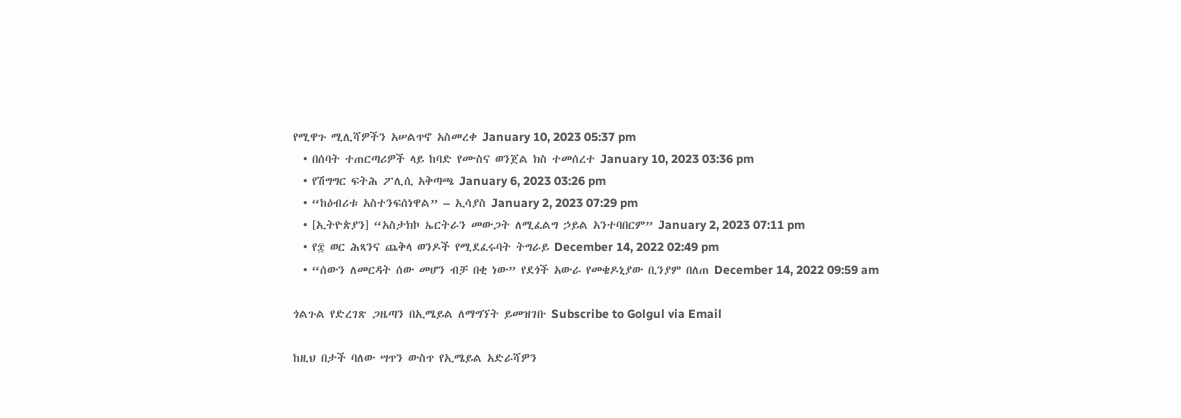የሚዋጉ ሚሊሻዎችን አሠልጥኖ አስመረቀ January 10, 2023 05:37 pm
  • በሰባት ተጠርጣሪዎች ላይ ከባድ የሙስና ወንጀል ክስ ተመሰረተ January 10, 2023 03:36 pm
  • የሽግግር ፍትሕ ፖሊሲ አቅጣጫ January 6, 2023 03:26 pm
  • “ከዕብሪቱ አስተንፍሰነዋል” – ኢሳያስ January 2, 2023 07:29 pm
  • [ኢትዮጵያን] “አስታክኮ ኤርትራን መውጋት ለሚፈልግ ኃይል አንተባበርም” January 2, 2023 07:11 pm
  • የ፰ ወር ሕጻንና ጨቅላ ወንዶች የሚደፈሩባት ትግራይ December 14, 2022 02:49 pm
  • “ሰውን ለመርዳት ሰው መሆን ብቻ በቂ ነው” የደጎች አውራ የመቄዶኒያው ቢንያም በለጠ December 14, 2022 09:59 am

ጎልጉል የድረገጽ ጋዜጣን በኢሜይል ለማግኘት ይመዝገቡ Subscribe to Golgul via Email

ከዚህ በታች ባለው ሣጥን ውስጥ የኢሜይል አድራሻዎን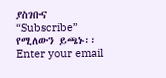ያስገቡና “Subscribe” የሚለውን ይጫኑ፡፡
Enter your email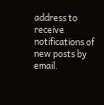address to receive notifications of new posts by email.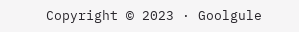Copyright © 2023 · Goolgule